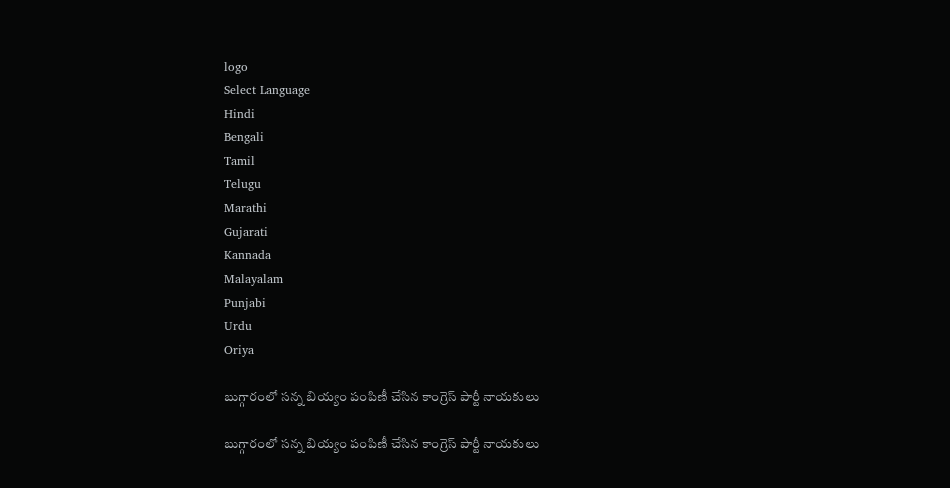logo
Select Language
Hindi
Bengali
Tamil
Telugu
Marathi
Gujarati
Kannada
Malayalam
Punjabi
Urdu
Oriya

బుగ్గారంలో సన్న బియ్యం పంపిణీ చేసిన కాంగ్రెస్ పార్టీ నాయకులు

బుగ్గారంలో సన్న బియ్యం పంపిణీ చేసిన కాంగ్రెస్ పార్టీ నాయకులు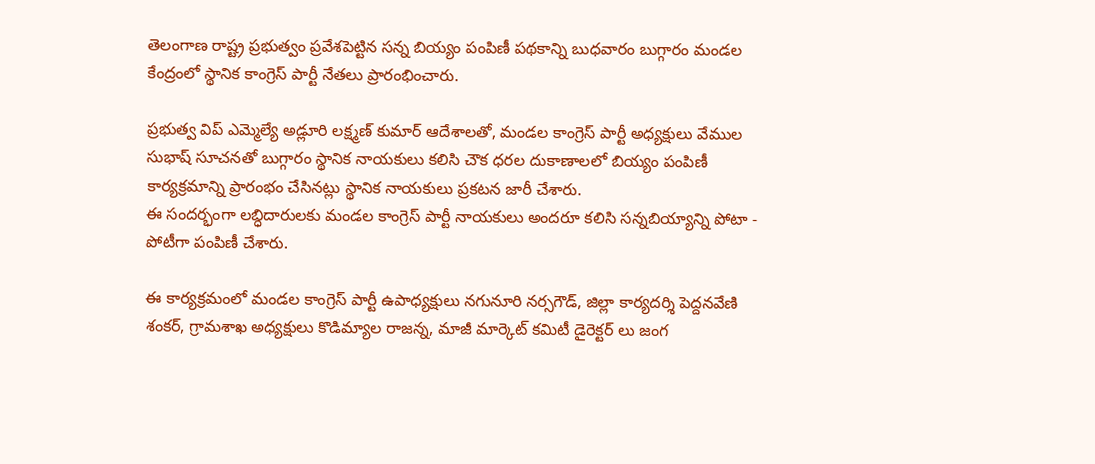తెలంగాణ రాష్ట్ర ప్రభుత్వం ప్రవేశపెట్టిన సన్న బియ్యం పంపిణీ పథకాన్ని బుధవారం బుగ్గారం మండల కేంద్రంలో స్థానిక కాంగ్రెస్ పార్టీ నేతలు ప్రారంభించారు.

ప్రభుత్వ విప్ ఎమ్మెల్యే అడ్లూరి లక్ష్మణ్ కుమార్ ఆదేశాలతో, మండల కాంగ్రెస్ పార్టీ అధ్యక్షులు వేముల సుభాష్ సూచనతో బుగ్గారం స్థానిక నాయకులు కలిసి చౌక ధరల దుకాణాలలో బియ్యం పంపిణీ కార్యక్రమాన్ని ప్రారంభం చేసినట్లు స్థానిక నాయకులు ప్రకటన జారీ చేశారు.
ఈ సందర్భంగా లబ్ధిదారులకు మండల కాంగ్రెస్ పార్టీ నాయకులు అందరూ కలిసి సన్నబియ్యాన్ని పోటా - పోటీగా పంపిణీ చేశారు.

ఈ కార్యక్రమంలో మండల కాంగ్రెస్ పార్టీ ఉపాధ్యక్షులు నగునూరి నర్సగౌడ్, జిల్లా కార్యదర్శి పెద్దనవేణి శంకర్, గ్రామశాఖ అధ్యక్షులు కొడిమ్యాల రాజన్న, మాజీ మార్కెట్ కమిటీ డైరెక్టర్ లు జంగ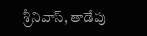శ్రీనివాస్, తాడేపు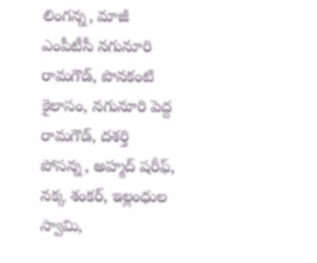లింగన్న, మాజీ ఎంపీటీసీ నగునూరి రామగౌడ్, పొనకంటి కైలాసం, నగునూరి పెద్ద రామగౌడ్, దశర్తి పోసన్న, అహ్మద్ షరీఫ్, నక్క శంకర్, ఇల్లంధుల స్వామి,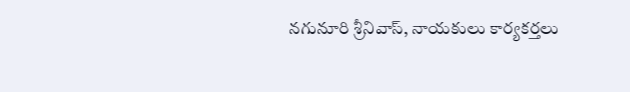నగునూరి శ్రీనివాస్, నాయకులు కార్యకర్తలు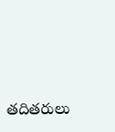తదితరులు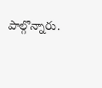పాల్గొన్నారు.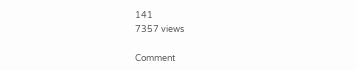141
7357 views

Comment